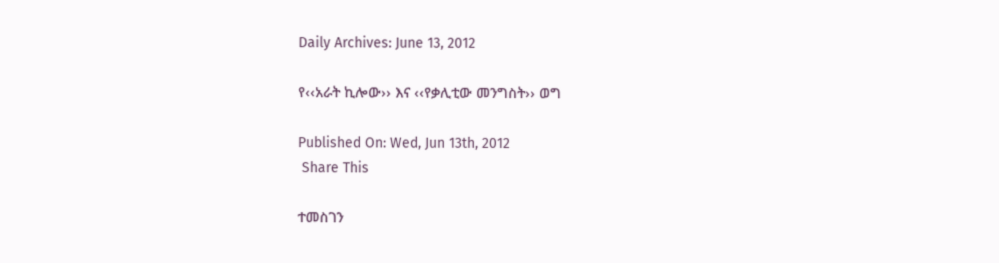Daily Archives: June 13, 2012

የ‹‹አራት ኪሎው›› እና ‹‹የቃሊቲው መንግስት›› ወግ

Published On: Wed, Jun 13th, 2012
 Share This

ተመስገን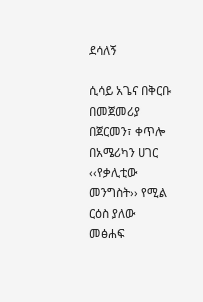ደሳለኝ

ሲሳይ አጌና በቅርቡ በመጀመሪያ በጀርመን፣ ቀጥሎ በአሜሪካን ሀገር ‹‹የቃሊቲው መንግስት›› የሚል ርዕስ ያለው መፅሐፍ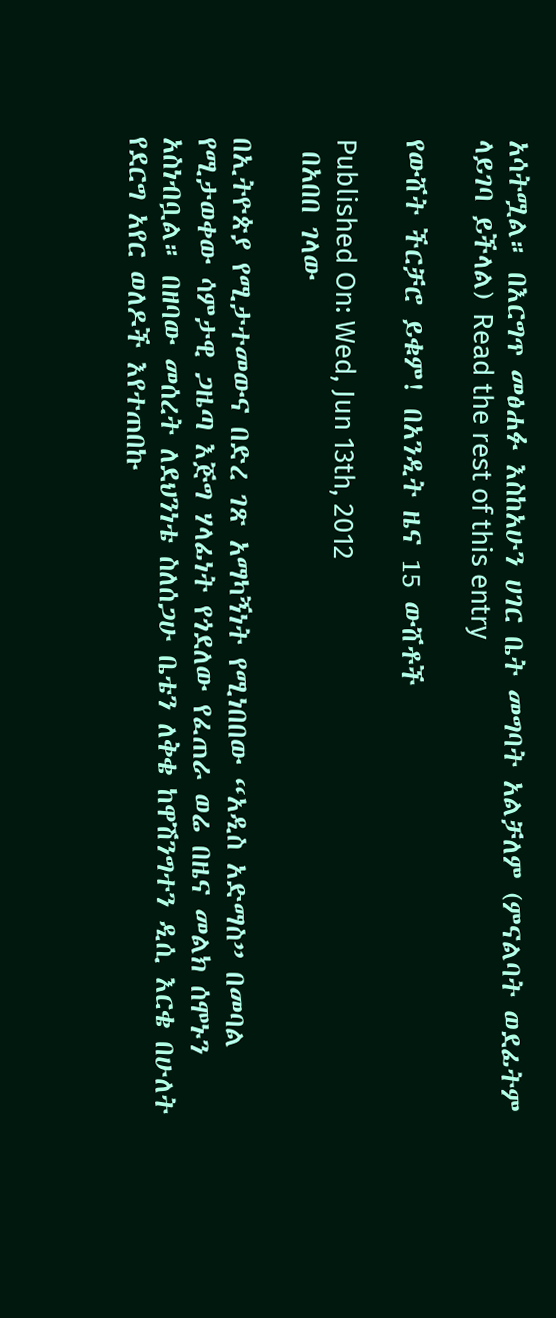አሳትሟል። በእርግጥ መፅሐፉ እስከአሁን ሀገር ቤት መግባት አልቻለም (ምናልባት ወደፊትም ላይገባ ይችላል) Read the rest of this entry

የውሸት ችርቻሮ ይቁም! በአንዲት ዜና 15 ውሸቶች

Published On: Wed, Jun 13th, 2012
 በአበበ ገላው

በኢትዮጵያ የሚታተመውና በድረ ገጽ አማካኝነት የሚነበበው “አዲስ አድማስ” በመባል የሚታወቀው ሳምታዊ ጋዜጣ እጅግ ሃላፊነት የጎደለው የፈጠራ ወሬ በዜና መልክ ሰሞኑን አስነብቧል። በዘባው መሰረት ለደህንነቴ ስለሰጋሁ ቤቴን ለቅቄ ከዋሽንግተን ዲሲ እርቄ በሁለት የደርግ አየር ወለዶች እየተጠበኩ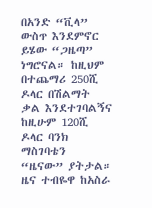በአንድ “ቪላ” ውስጥ እንደምኖር ይሄው “ጋዜጣ” ነግሮናል። ከዚህም በተጨማሪ 250ሺ ዶላር በሽልማት ቃል እንደተገባልኝና ከዚሁም 120ሺ ዶላር ባንክ ማስገባቴን “ዜናው” ያትታል። ዜና ተብዬዋ ከአስራ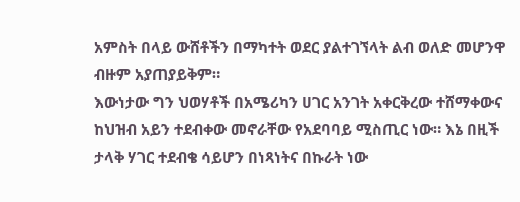አምስት በላይ ውሸቶችን በማካተት ወደር ያልተገኘላት ልብ ወለድ መሆንዋ ብዙም አያጠያይቅም።
እውነታው ግን ህወሃቶች በአሜሪካን ሀገር አንገት አቀርቅረው ተሸማቀውና ከህዝብ አይን ተደብቀው መኖራቸው የአደባባይ ሚስጢር ነው። እኔ በዚች ታላቅ ሃገር ተደብቄ ሳይሆን በነጻነትና በኩራት ነው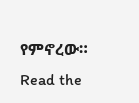የምኖረው። Read the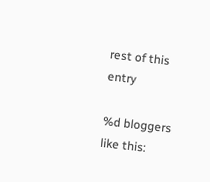rest of this entry

%d bloggers like this: